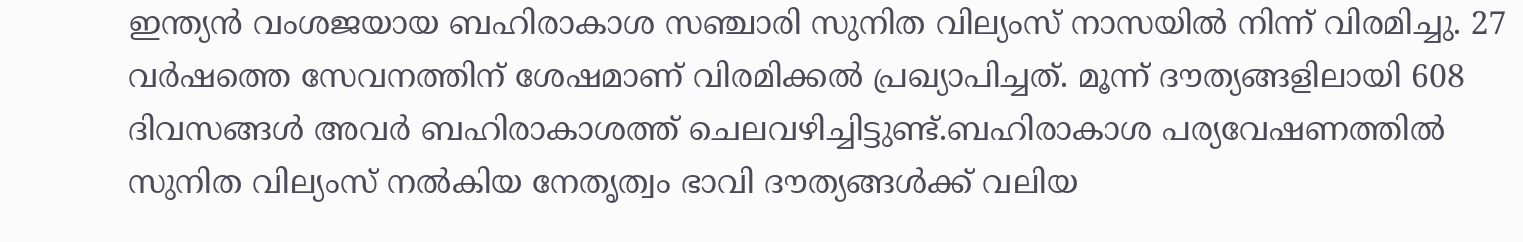ഇന്ത്യൻ വംശജയായ ബഹിരാകാശ സഞ്ചാരി സുനിത വില്യംസ് നാസയിൽ നിന്ന് വിരമിച്ചു. 27 വർഷത്തെ സേവനത്തിന് ശേഷമാണ് വിരമിക്കൽ പ്രഖ്യാപിച്ചത്. മൂന്ന് ദൗത്യങ്ങളിലായി 608 ദിവസങ്ങൾ അവർ ബഹിരാകാശത്ത് ചെലവഴിച്ചിട്ടുണ്ട്.ബഹിരാകാശ പര്യവേഷണത്തിൽ സുനിത വില്യംസ് നൽകിയ നേതൃത്വം ഭാവി ദൗത്യങ്ങൾക്ക് വലിയ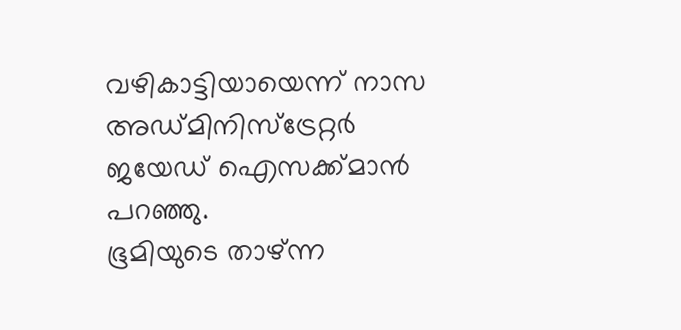വഴികാട്ടിയായെന്ന് നാസ അഡ്മിനിസ്ട്രേറ്റർ ജയേഡ് ഐസക്ക്മാൻ പറഞ്ഞു.
ഭൂമിയുടെ താഴ്ന്ന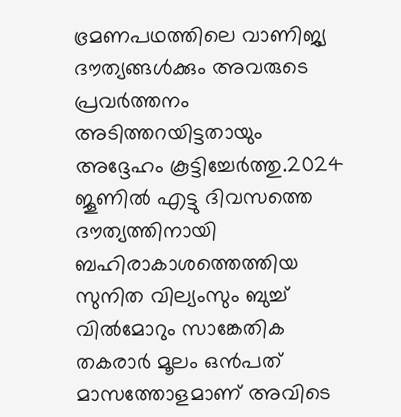ഭ്രമണപഥത്തിലെ വാണിജ്യ ദൗത്യങ്ങൾക്കും അവരുടെ പ്രവർത്തനം അടിത്തറയിട്ടതായും അദ്ദേഹം കൂട്ടിച്ചേർത്തു.2024 ജൂണിൽ എട്ടു ദിവസത്തെ ദൗത്യത്തിനായി ബഹിരാകാശത്തെത്തിയ സുനിത വില്യംസും ബുച്ച് വിൽമോറും സാങ്കേതിക തകരാർ മൂലം ഒൻപത് മാസത്തോളമാണ് അവിടെ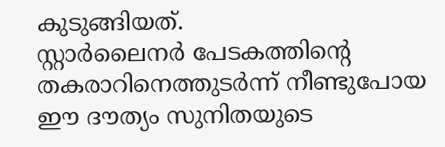കുടുങ്ങിയത്.
സ്റ്റാർലൈനർ പേടകത്തിന്റെ തകരാറിനെത്തുടർന്ന് നീണ്ടുപോയ ഈ ദൗത്യം സുനിതയുടെ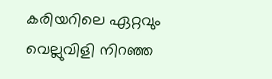കരിയറിലെ ഏറ്റവും വെല്ലുവിളി നിറഞ്ഞ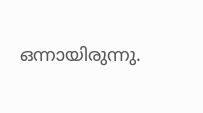ഒന്നായിരുന്നു.